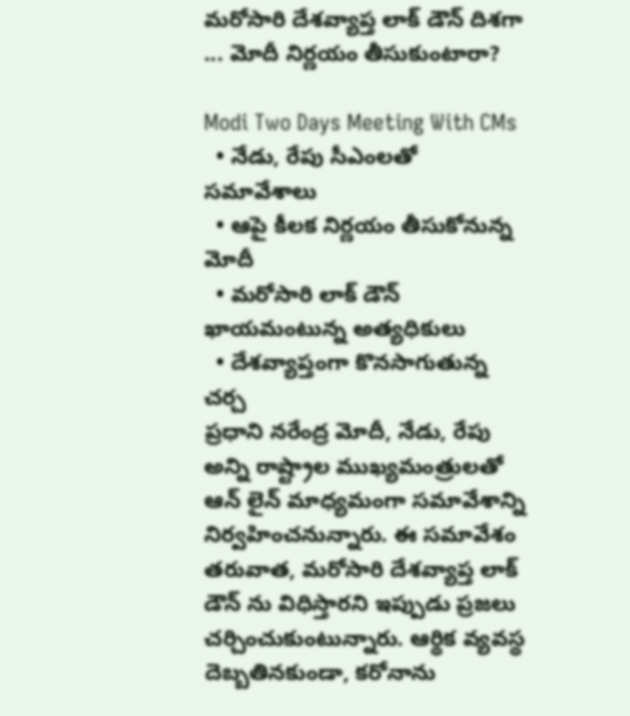మరోసారి దేశవ్యాప్త లాక్ డౌన్ దిశగా ... మోదీ నిర్ణయం తీసుకుంటారా?

Modi Two Days Meeting With CMs
  • నేడు, రేపు సీఎంలతో సమావేశాలు
  • ఆపై కీలక నిర్ణయం తీసుకోనున్న మోదీ
  • మరోసారి లాక్ డౌన్ ఖాయమంటున్న అత్యధికులు
  • దేశవ్యాప్తంగా కొనసాగుతున్న చర్చ
ప్రధాని నరేంద్ర మోదీ, నేడు, రేపు అన్ని రాష్ట్రాల ముఖ్యమంత్రులతో ఆన్ లైన్ మాధ్యమంగా సమావేశాన్ని నిర్వహించనున్నారు. ఈ సమావేశం తరువాత, మరోసారి దేశవ్యాప్త లాక్ డౌన్ ను విధిస్తారని ఇప్పుడు ప్రజలు చర్చించుకుంటున్నారు. ఆర్థిక వ్యవస్థ దెబ్బతినకుండా, కరోనాను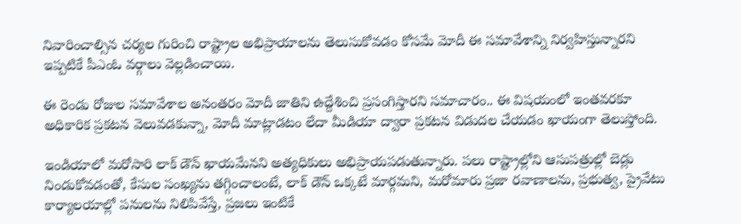నివారించాల్సిన చర్యల గురించి రాష్ట్రాల అభిప్రాయాలను తెలుసుకోవడం కోసమే మోదీ ఈ సమావేశాన్ని నిర్వహిస్తున్నారని ఇప్పటికే పీఎంఓ వర్గాలు వెల్లడించాయి.

ఈ రెండు రోజుల సమావేశాల అనంతరం మోదీ జాతిని ఉద్దేశించి ప్రసంగిస్తారని సమాచారం.. ఈ విషయంలో ఇంతవరకూ అధికారిక ప్రకటన వెలువడకున్నా, మోదీ మాట్లాడటం లేదా మీడియా ద్వారా ప్రకటన విడుదల చేయడం ఖాయంగా తెలుస్తోంది.

ఇండియాలో మరోసారి లాక్ డౌన్ ఖాయమేనని అత్యధికులు అభిప్రాయపడుతున్నారు. పలు రాష్ట్రాల్లోని ఆసుపత్రుల్లో బెడ్లు నిండుకోవడంతో, కేసుల సంఖ్యను తగ్గించాలంటే, లాక్ డౌన్ ఒక్కటే మార్గమని, మరోమారు ప్రజా రవాణాలను, ప్రభుత్వ, ప్రైవేటు కార్యాలయాల్లో పనులను నిలిపివేస్తే, ప్రజలు ఇంటికే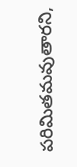పరిమితమవుతారని,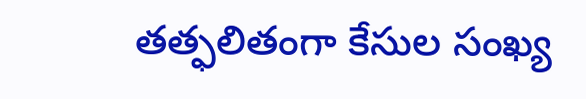తత్ఫలితంగా కేసుల సంఖ్య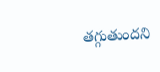తగ్గుతుందని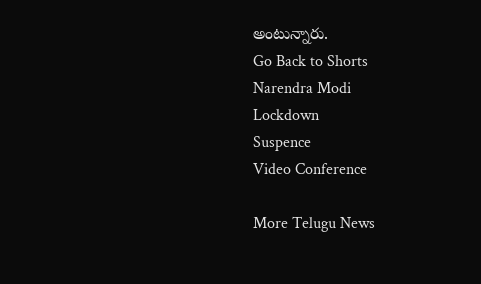అంటున్నారు.
Go Back to Shorts
Narendra Modi
Lockdown
Suspence
Video Conference

More Telugu News